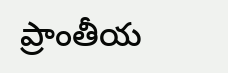ప్రాంతీయ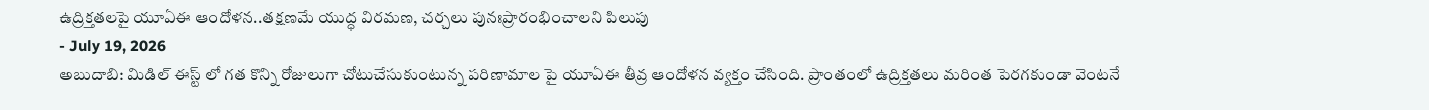ఉద్రిక్తతలపై యూఏఈ ఆందోళన..తక్షణమే యుద్ధ విరమణ, చర్చలు పునఃప్రారంభించాలని పిలుపు
- July 19, 2026
అబుదాబి: మిడిల్ ఈస్ట్ లో గత కొన్ని రోజులుగా చోటుచేసుకుంటున్న పరిణామాల పై యూఏఈ తీవ్ర ఆందోళన వ్యక్తం చేసింది. ప్రాంతంలో ఉద్రిక్తతలు మరింత పెరగకుండా వెంటనే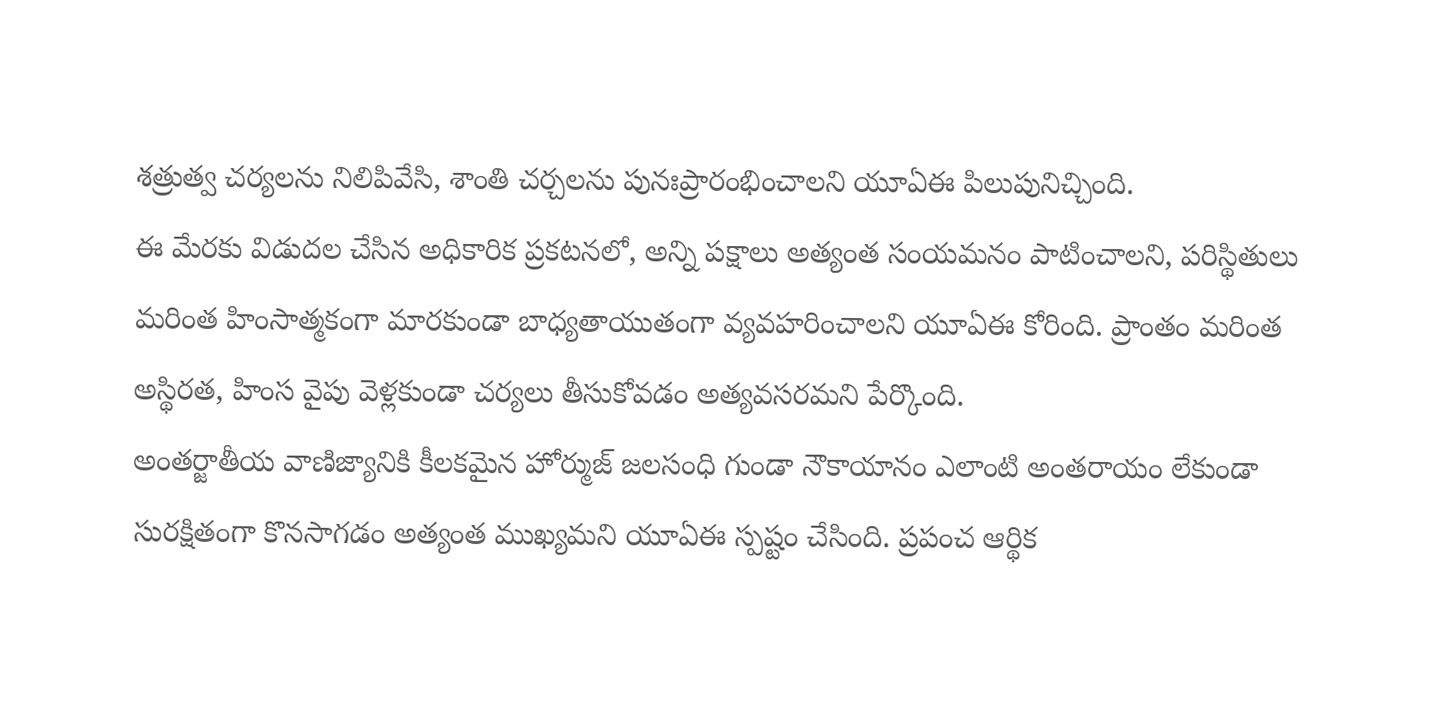శత్రుత్వ చర్యలను నిలిపివేసి, శాంతి చర్చలను పునఃప్రారంభించాలని యూఏఈ పిలుపునిచ్చింది.
ఈ మేరకు విడుదల చేసిన అధికారిక ప్రకటనలో, అన్ని పక్షాలు అత్యంత సంయమనం పాటించాలని, పరిస్థితులు మరింత హింసాత్మకంగా మారకుండా బాధ్యతాయుతంగా వ్యవహరించాలని యూఏఈ కోరింది. ప్రాంతం మరింత అస్థిరత, హింస వైపు వెళ్లకుండా చర్యలు తీసుకోవడం అత్యవసరమని పేర్కొంది.
అంతర్జాతీయ వాణిజ్యానికి కీలకమైన హోర్ముజ్ జలసంధి గుండా నౌకాయానం ఎలాంటి అంతరాయం లేకుండా సురక్షితంగా కొనసాగడం అత్యంత ముఖ్యమని యూఏఈ స్పష్టం చేసింది. ప్రపంచ ఆర్థిక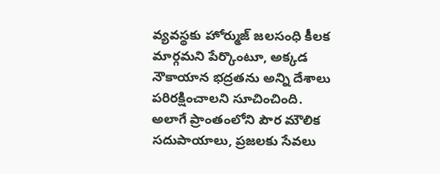వ్యవస్థకు హోర్ముజ్ జలసంధి కీలక మార్గమని పేర్కొంటూ, అక్కడ నౌకాయాన భద్రతను అన్ని దేశాలు పరిరక్షించాలని సూచించింది.
అలాగే ప్రాంతంలోని పౌర మౌలిక సదుపాయాలు, ప్రజలకు సేవలు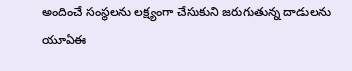అందించే సంస్థలను లక్ష్యంగా చేసుకుని జరుగుతున్న దాడులను యూఏఈ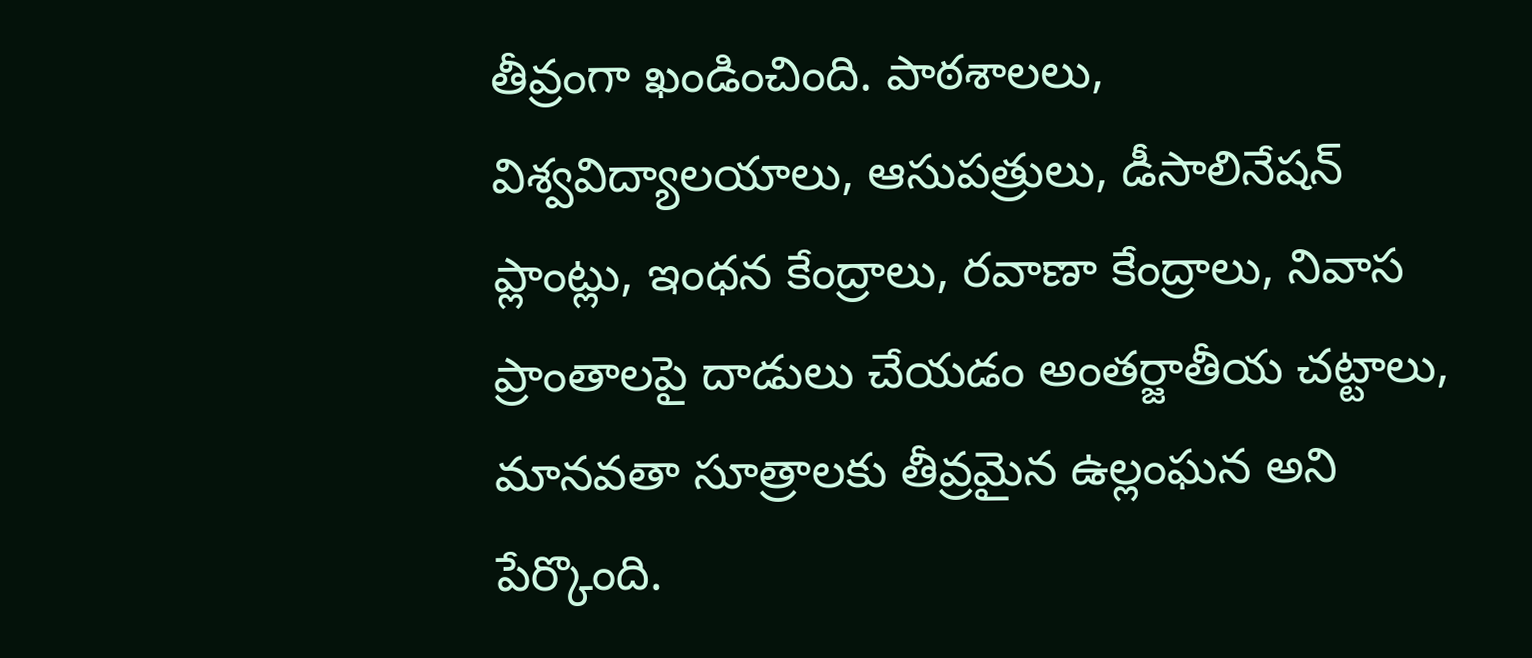తీవ్రంగా ఖండించింది. పాఠశాలలు, విశ్వవిద్యాలయాలు, ఆసుపత్రులు, డీసాలినేషన్ ప్లాంట్లు, ఇంధన కేంద్రాలు, రవాణా కేంద్రాలు, నివాస ప్రాంతాలపై దాడులు చేయడం అంతర్జాతీయ చట్టాలు, మానవతా సూత్రాలకు తీవ్రమైన ఉల్లంఘన అని పేర్కొంది.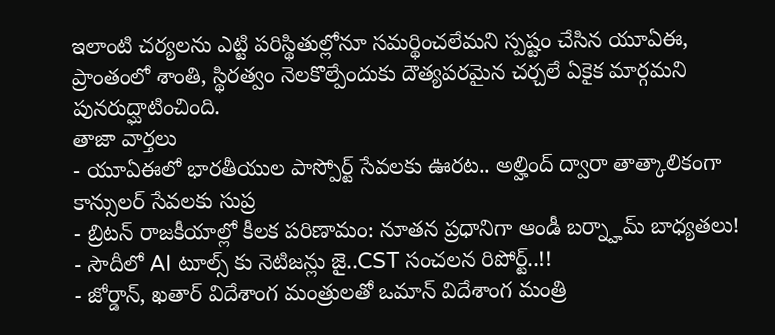ఇలాంటి చర్యలను ఎట్టి పరిస్థితుల్లోనూ సమర్థించలేమని స్పష్టం చేసిన యూఏఈ, ప్రాంతంలో శాంతి, స్థిరత్వం నెలకొల్పేందుకు దౌత్యపరమైన చర్చలే ఏకైక మార్గమని పునరుద్ఘాటించింది.
తాజా వార్తలు
- యూఏఈలో భారతీయుల పాస్పోర్ట్ సేవలకు ఊరట.. అల్హింద్ ద్వారా తాత్కాలికంగా కాన్సులర్ సేవలకు సుప్ర
- బ్రిటన్ రాజకీయాల్లో కీలక పరిణామం: నూతన ప్రధానిగా ఆండీ బర్న్హామ్ బాధ్యతలు!
- సౌదీలో AI టూల్స్ కు నెటిజన్లు జై..CST సంచలన రిపోర్ట్..!!
- జోర్డాన్, ఖతార్ విదేశాంగ మంత్రులతో ఒమాన్ విదేశాంగ మంత్రి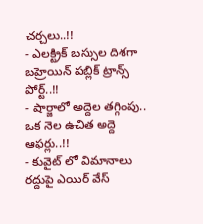చర్చలు..!!
- ఎలక్ట్రిక్ బస్సుల దిశగా బహ్రెయిన్ పబ్లిక్ ట్రాన్స్ పోర్ట్..!!
- షార్జాలో అద్దెల తగ్గింపు.. ఒక నెల ఉచిత అద్దె ఆఫర్లు..!!
- కువైట్ లో విమానాలు రద్దుపై ఎయిర్ వేస్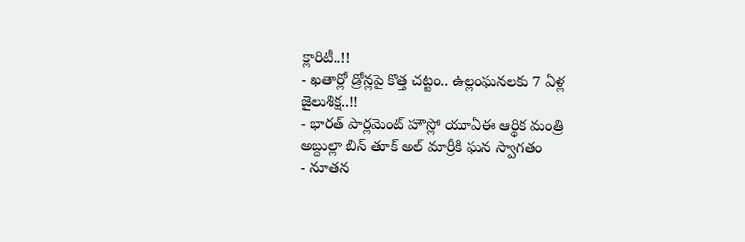క్లారిటీ..!!
- ఖతార్లో డ్రోన్లపై కొత్త చట్టం.. ఉల్లంఘనలకు 7 ఏళ్ల జైలుశిక్ష..!!
- భారత్ పార్లమెంట్ హౌస్లో యూఏఈ ఆర్థిక మంత్రి అబ్దుల్లా బిన్ తూక్ అల్ మార్రీకి ఘన స్వాగతం
- నూతన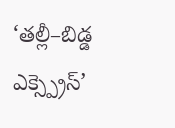‘తల్లీ–బిడ్డ ఎక్స్ప్రెస్’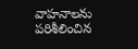వాహనాలను పరిశీలించిన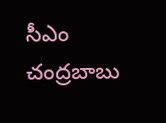సీఎం చంద్రబాబు